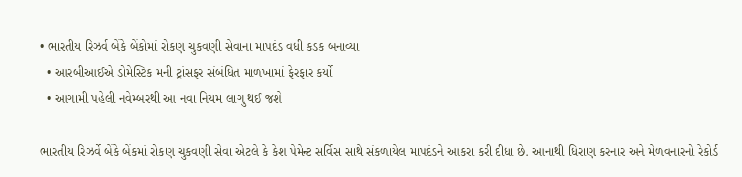• ભારતીય રિઝર્વ બેંકે બેંકોમાં રોકણ ચુકવણી સેવાના માપદંડ વધી કડક બનાવ્યા
  • આરબીઆઈએ ડોમેસ્ટિક મની ટ્રાંસફર સંબંધિત માળખામાં ફેરફાર કર્યો
  • આગામી પહેલી નવેમ્બરથી આ નવા નિયમ લાગુ થઈ જશે

ભારતીય રિઝર્વે બેંકે બેંકમાં રોકણ ચુકવણી સેવા એટલે કે કેશ પેમેન્ટ સર્વિસ સાથે સંકળાયેલ માપદંડને આકરા કરી દીધા છે. આનાથી ધિરાણ કરનાર અને મેળવનારનો રેકોર્ડ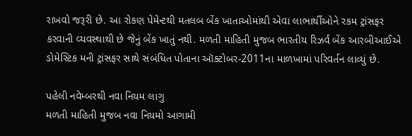રાખવો જરૂરી છે. આ રોકણ પેમેન્ટથી મતલબ બેંક ખાતાઓમાંથી એવા લાભાર્થીઓને રકમ ટ્રાંસફર કરવાની વ્યવસ્થાથી છે જેનું બેંક ખાતું નથી. મળતી માહિતી મુજબ ભારતીય રિઝર્વ બેંક આરબીઆઈએ ડોમેસ્ટિક મની ટ્રાંસફર સાથે સંબંધિત પોતાના ઑક્ટોબર-2011ના માળખામાં પરિવર્તન લાવ્યું છે.

પહેલી નવેમ્બરથી નવા નિયમ લાગુ
મળતી માહિતી મુજબ નવા નિયમો આગામી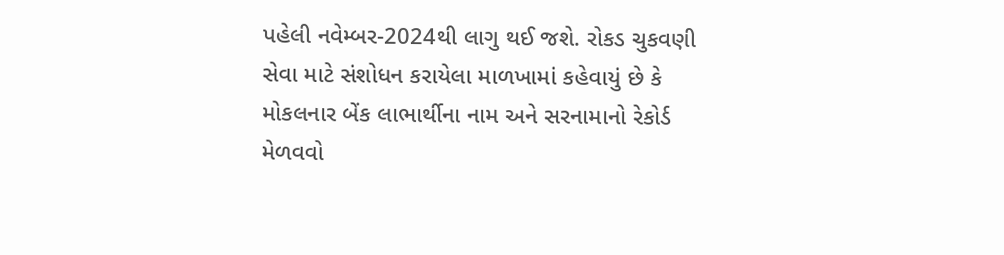પહેલી નવેમ્બર-2024થી લાગુ થઈ જશે. રોકડ ચુકવણી સેવા માટે સંશોધન કરાયેલા માળખામાં કહેવાયું છે કે મોકલનાર બેંક લાભાર્થીના નામ અને સરનામાનો રેકોર્ડ મેળવવો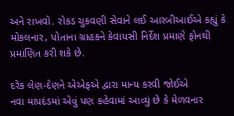અને રાખવો. રોકડ ચુકવણી સેવાને લઈ આરબીઆઈએ કહ્યું કે મોકલનાર, પોતાના ગ્રાહકને કેવાયસી નિર્દેશ પ્રમાણે ફોનથી પ્રમાણિત કરી શકે છે.

દરેક લેણ-દેણને એએફએ દ્વારા માન્ય કરવી જોઈએ
નવા માપદંડમાં એવું પણ કહેવામાં આવ્યું છે કે મેળવનાર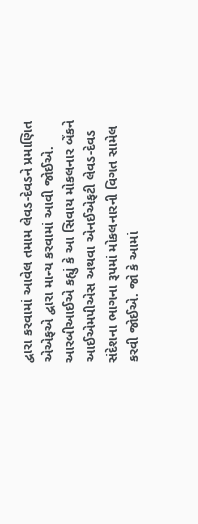દ્વારા કરવામાં આવેલ તમામ લેવડ-દેવડને પ્રમાણિત એએફએ દ્વારા માન્ય કરવામાં આવી જોઈએ. આરબીઆઈએ કહ્યું કે આ સિવાય મોકલનાર બેંકને આઈએમપીએસ અથવા એનઈએફટી લેવડ-દેવડ સંદેશના ભાગના રૂપમાં મોકલનારની વિગત સામેલ કરવી જોઈએ. જો કે આમાં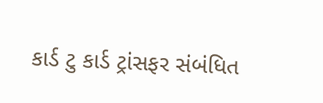કાર્ડ ટુ કાર્ડ ટ્રાંસફર સંબંધિત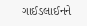ગાઈડલાઈનને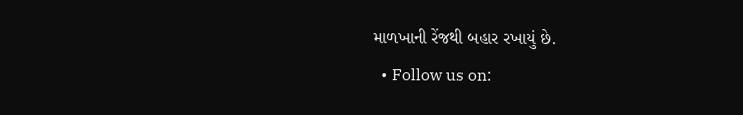માળખાની રેંજથી બહાર રખાયું છે.
  • Follow us on: